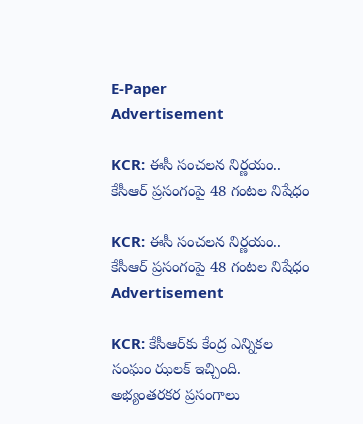E-Paper
Advertisement

KCR: ఈసీ సంచలన నిర్ణయం.. కేసీఆర్ ప్రసంగంపై 48 గంటల నిషేధం

KCR: ఈసీ సంచలన నిర్ణయం.. కేసీఆర్ ప్రసంగంపై 48 గంటల నిషేధం
Advertisement

KCR: కేసీఆర్‌కు కేంద్ర ఎన్నికల సంఘం ఝలక్‌ ఇచ్చింది. అభ్యంతరకర ప్రసంగాలు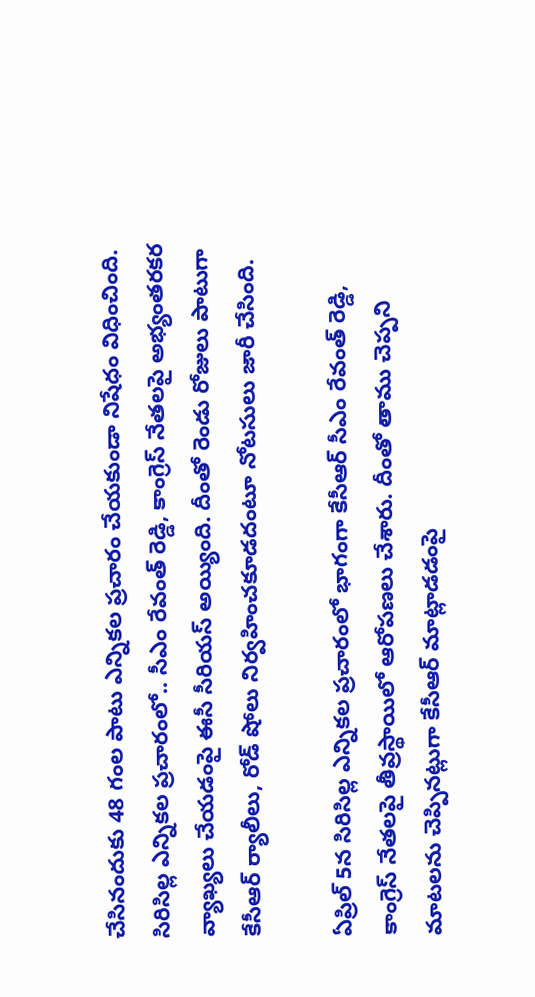చేసినందుకు 48 గంల పాటు ఎన్నికల ప్రచారం చేయకుండా నిషేధం విధించింది. సిరిసిల్ల ఎన్నికల ప్రచారంలో.. సీఎం రేవంత్ రెడ్డి, కాంగ్రెస్ నేతలపై అభ్యంతరకర వ్యాఖ్యలు చేయడంపై ఈసీ సీరియస్‌ అయ్యింది. దీంతో రెండు రోజులు పాటుగా కేసీఆర్ ర్యాలీలు, రోడ్ షోలు నిర్వహించకూడదంటూ నోటసులు జారీ చేసింది.

ఏప్రిల్ 5న సిరిసిల్ల ఎన్నికల ప్రచారంలో భాగంగా కేసీఆర్ సీఎం రేవంత్ రెడ్డి, కాంగ్రెస్ నేతలపై తీవ్రస్థాయిలో ఆరోపణలు చేశారు. దీంతో తాము చెప్పని మాటలను చెప్పినట్లుగా కేసీఆర్ మాట్లాడడంపై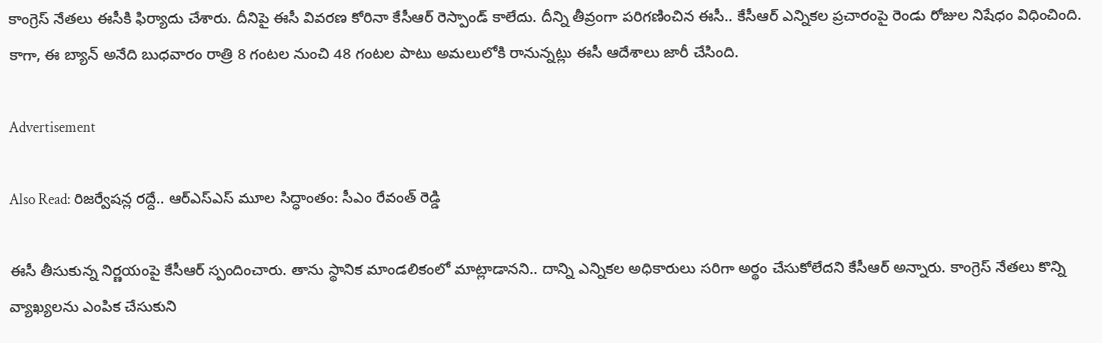కాంగ్రెస్ నేతలు ఈసీకి ఫిర్యాదు చేశారు. దీనిపై ఈసీ వివరణ కోరినా కేసీఆర్ రెస్పాండ్ కాలేదు. దీన్ని తీవ్రంగా పరిగణించిన ఈసీ.. కేసీఆర్ ఎన్నికల ప్రచారంపై రెండు రోజుల నిషేధం విధించింది. కాగా, ఈ బ్యాన్ అనేది బుధవారం రాత్రి 8 గంటల నుంచి 48 గంటల పాటు అమలులోకి రానున్నట్లు ఈసీ ఆదేశాలు జారీ చేసింది.

Advertisement

Also Read: రిజర్వేషన్ల రద్దే.. ఆర్ఎస్ఎస్ మూల సిద్ధాంతం: సీఎం రేవంత్ రెడ్డి

ఈసీ తీసుకున్న నిర్ణయంపై కేసీఆర్ స్పందించారు. తాను స్థానిక మాండలికంలో మాట్లాడానని.. దాన్ని ఎన్నికల అధికారులు సరిగా అర్థం చేసుకోలేదని కేసీఆర్ అన్నారు. కాంగ్రెస్ నేతలు కొన్ని వ్యాఖ్యలను ఎంపిక చేసుకుని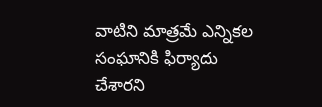వాటిని మాత్రమే ఎన్నికల సంఘానికి ఫిర్యాదు చేశారని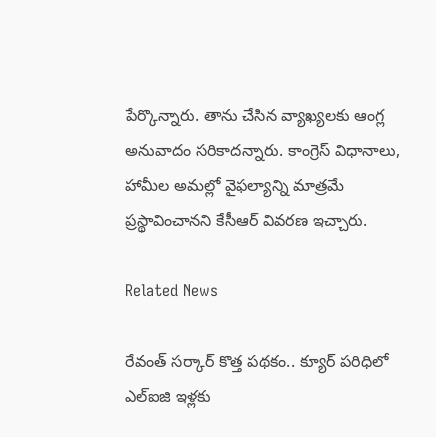పేర్కొన్నారు. తాను చేసిన వ్యాఖ్యలకు ఆంగ్ల అనువాదం సరికాదన్నారు. కాంగ్రెస్ విధానాలు, హామీల అమల్లో వైఫల్యాన్ని మాత్రమే ప్రస్థావించానని కేసీఆర్ వివరణ ఇచ్చారు.

Related News

రేవంత్ సర్కార్ కొత్త పథకం.. క్యూర్ పరిధిలో ఎల్ఐజి ఇళ్లకు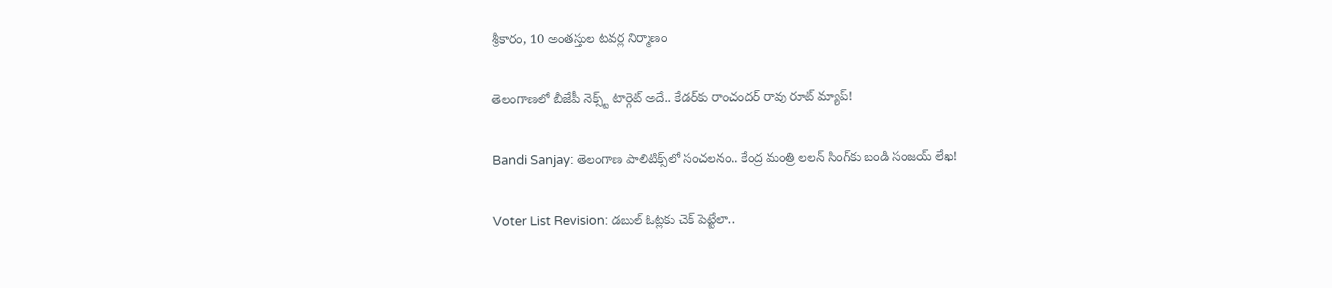శ్రీకారం, 10 అంతస్తుల టవర్ల నిర్మాణం

తెలంగాణలో బీజేపీ నెక్స్ట్ టార్గెట్ అదే.. కేడర్‌కు రాంచందర్ రావు రూట్ మ్యాప్!

Bandi Sanjay: తెలంగాణ పాలిటిక్స్‌లో సంచలనం.. కేంద్ర మంత్రి లలన్ సింగ్‌కు బండి సంజయ్ లేఖ!

Voter List Revision: డబుల్ ఓట్లకు చెక్ పెట్టేలా..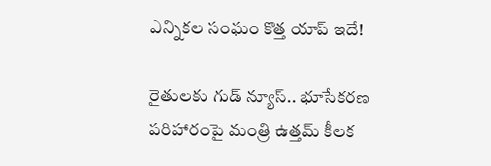ఎన్నికల సంఘం కొత్త యాప్ ఇదే!

రైతులకు గుడ్ న్యూస్.. భూసేకరణ పరిహారంపై మంత్రి ఉత్తమ్ కీలక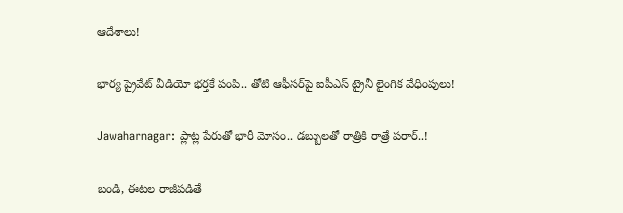ఆదేశాలు!

భార్య ప్రైవేట్ వీడియో భర్తకే పంపి.. తోటి ఆఫీసర్‌పై ఐపీఎస్ ట్రైనీ లైంగిక వేధింపులు!

Jawaharnagar: ప్లాట్ల పేరుతో భారీ మోసం.. డబ్బులతో రాత్రికి రాత్రే పరార్..!

బండి, ఈటల రాజీపడితే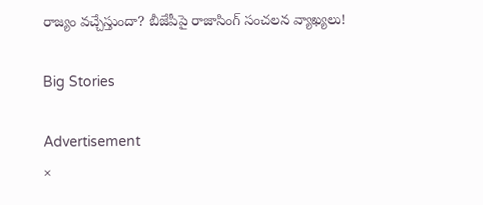రాజ్యం వచ్చేస్తుందా? బీజేపీపై రాజాసింగ్ సంచలన వ్యాఖ్యలు!

Big Stories

Advertisement
×